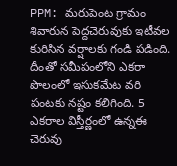PPM: మరుపెంట గ్రామం శివారున పెద్దచెరువుకు ఇటీవల కురిసిన వర్షాలకు గండి పడింది. దీంతో సమీపంలోని ఎకరా పొలంలో ఇసుకమేట వరి పంటకు నష్టం కలిగింది. 5 ఎకరాల విస్తీర్ణంలో ఉన్నఈ చెరువు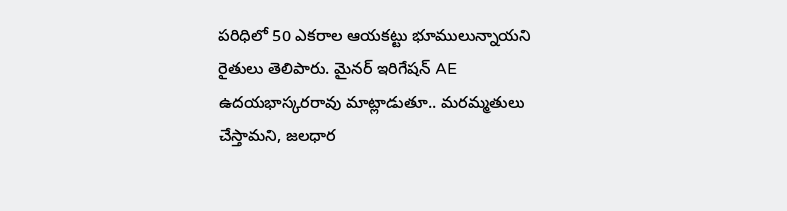పరిధిలో 50 ఎకరాల ఆయకట్టు భూములున్నాయని రైతులు తెలిపారు. మైనర్ ఇరిగేషన్ AE ఉదయభాస్కరరావు మాట్లాడుతూ.. మరమ్మతులు చేస్తామని, జలధార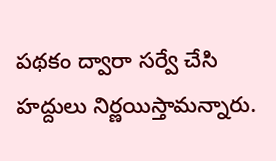పథకం ద్వారా సర్వే చేసి హద్దులు నిర్ణయిస్తామన్నారు.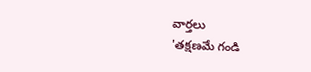వార్తలు
'తక్షణమే గండి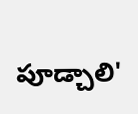పూడ్చాలి'